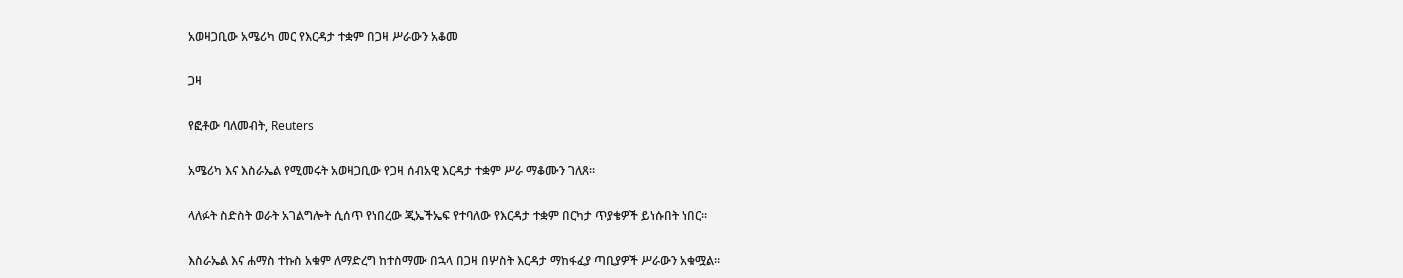አወዛጋቢው አሜሪካ መር የእርዳታ ተቋም በጋዛ ሥራውን አቆመ

ጋዛ

የፎቶው ባለመብት, Reuters

አሜሪካ እና እስራኤል የሚመሩት አወዛጋቢው የጋዛ ሰብአዊ እርዳታ ተቋም ሥራ ማቆሙን ገለጸ።

ላለፉት ስድስት ወራት አገልግሎት ሲሰጥ የነበረው ጂኤችኤፍ የተባለው የእርዳታ ተቋም በርካታ ጥያቄዎች ይነሱበት ነበር።

እስራኤል እና ሐማስ ተኩስ አቁም ለማድረግ ከተስማሙ በኋላ በጋዛ በሦስት እርዳታ ማከፋፈያ ጣቢያዎች ሥራውን አቁሟል።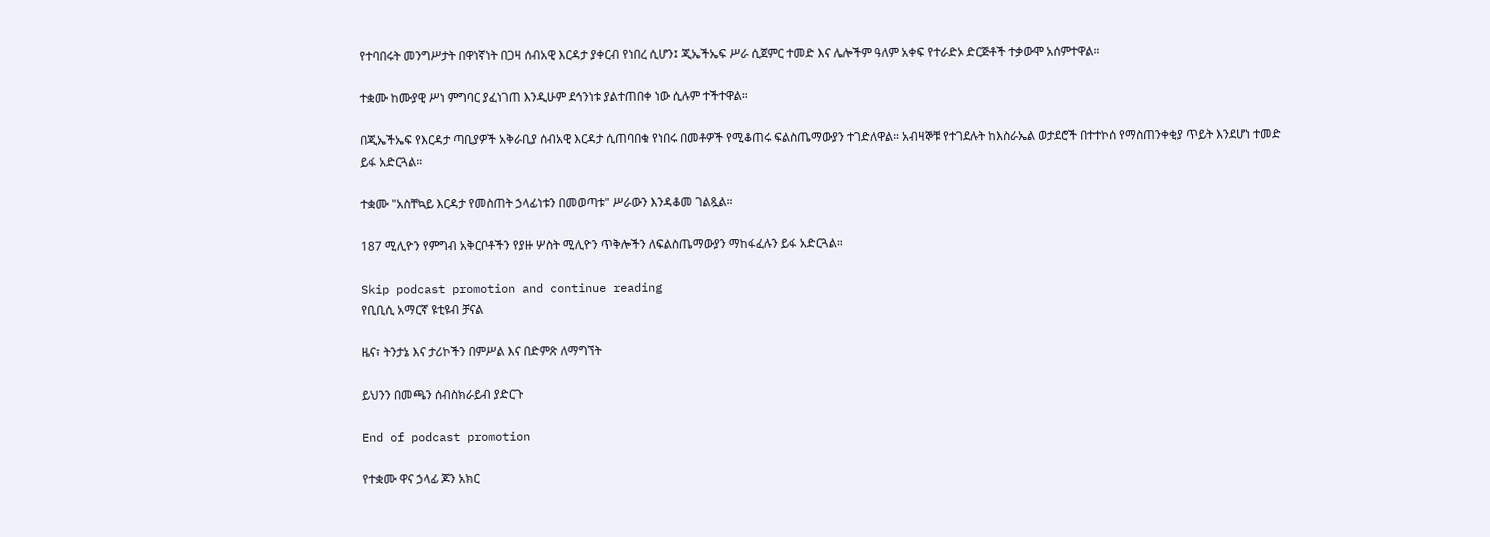የተባበሩት መንግሥታት በዋነኛነት በጋዛ ሰብአዊ እርዳታ ያቀርብ የነበረ ሲሆን፤ ጂኤችኤፍ ሥራ ሲጀምር ተመድ እና ሌሎችም ዓለም አቀፍ የተራድኦ ድርጅቶች ተቃውሞ አሰምተዋል።

ተቋሙ ከሙያዊ ሥነ ምግባር ያፈነገጠ እንዲሁም ደኅንነቱ ያልተጠበቀ ነው ሲሉም ተችተዋል።

በጂኤችኤፍ የእርዳታ ጣቢያዎች አቅራቢያ ሰብአዊ እርዳታ ሲጠባበቁ የነበሩ በመቶዎች የሚቆጠሩ ፍልስጤማውያን ተገድለዋል። አብዛኞቹ የተገደሉት ከእስራኤል ወታደሮች በተተኮሰ የማስጠንቀቂያ ጥይት እንደሆነ ተመድ ይፋ አድርጓል።

ተቋሙ "አስቸኳይ እርዳታ የመስጠት ኃላፊነቱን በመወጣቱ" ሥራውን እንዳቆመ ገልጿል።

187 ሚሊዮን የምግብ አቅርቦቶችን የያዙ ሦስት ሚሊዮን ጥቅሎችን ለፍልስጤማውያን ማከፋፈሉን ይፋ አድርጓል።

Skip podcast promotion and continue reading
የቢቢሲ አማርኛ ዩቲዩብ ቻናል

ዜና፣ ትንታኔ እና ታሪኮችን በምሥል እና በድምጽ ለማግኘት

ይህንን በመጫን ሰብስክራይብ ያድርጉ

End of podcast promotion

የተቋሙ ዋና ኃላፊ ጆን አክር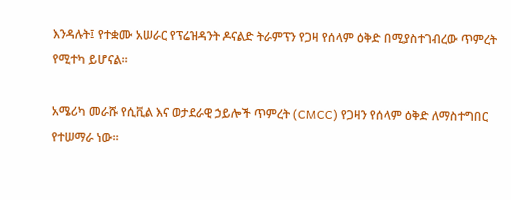እንዳሉት፤ የተቋሙ አሠራር የፕሬዝዳንት ዶናልድ ትራምፕን የጋዛ የሰላም ዕቅድ በሚያስተገብረው ጥምረት የሚተካ ይሆናል።

አሜሪካ መራሹ የሲቪል እና ወታደራዊ ኃይሎች ጥምረት (CMCC) የጋዛን የሰላም ዕቅድ ለማስተግበር የተሠማራ ነው።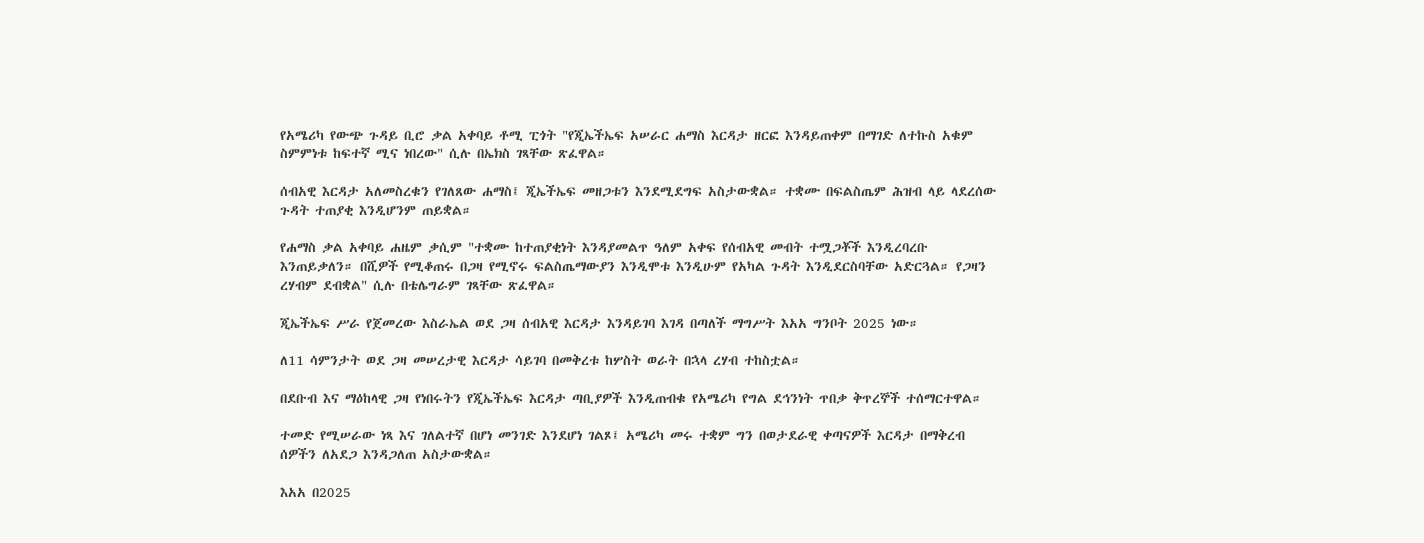የአሜሪካ የውጭ ጉዳይ ቢሮ ቃል አቀባይ ቶሚ ፒጎት "የጂኤችኤፍ አሠራር ሐማስ እርዳታ ዘርፎ እንዳይጠቀም በማገድ ለተኩስ አቁም ስምምነቱ ከፍተኛ ሚና ነበረው" ሲሉ በኤክስ ገጻቸው ጽፈዋል።

ሰብአዊ እርዳታ አለመስረቁን የገለጸው ሐማስ፤ ጂኤችኤፍ መዘጋቱን እንደሚደግፍ አስታውቋል። ተቋሙ በፍልስጤም ሕዝብ ላይ ላደረሰው ጉዳት ተጠያቂ እንዲሆንም ጠይቋል።

የሐማስ ቃል አቀባይ ሐዜም ቃሲም "ተቋሙ ከተጠያቂነት እንዳያመልጥ ዓለም አቀፍ የሰብአዊ መብት ተሟጋቾች እንዲረባረቡ እንጠይቃለን። በሺዎች የሚቆጠሩ በጋዛ የሚኖሩ ፍልስጤማውያን እንዲሞቱ እንዲሁም የአካል ጉዳት እንዲደርስባቸው አድርጓል። የጋዛን ረሃብም ደብቋል" ሲሉ በቴሌግራም ገጻቸው ጽፈዋል።

ጂኤችኤፍ ሥራ የጀመረው እስራኤል ወደ ጋዛ ሰብአዊ እርዳታ እንዳይገባ እገዳ በጣለች ማግሥት እአአ ግንቦት 2025 ነው።

ለ11 ሳምንታት ወደ ጋዛ መሠረታዊ እርዳታ ሳይገባ በመቅረቱ ከሦስት ወራት በኋላ ረሃብ ተከስቷል።

በደቡብ እና ማዕከላዊ ጋዛ የነበሩትን የጂኤችኤፍ እርዳታ ጣቢያዎች እንዲጠብቁ የአሜሪካ የግል ደኅንነት ጥበቃ ቅጥረኞች ተሰማርተዋል።

ተመድ የሚሠራው ነጻ እና ገለልተኛ በሆነ መንገድ እንደሆነ ገልጾ፤ አሜሪካ መሩ ተቋም ግን በወታደራዊ ቀጣናዎች እርዳታ በማቅረብ ሰዎችን ለአደጋ እንዳጋለጠ አስታውቋል።

እአአ በ2025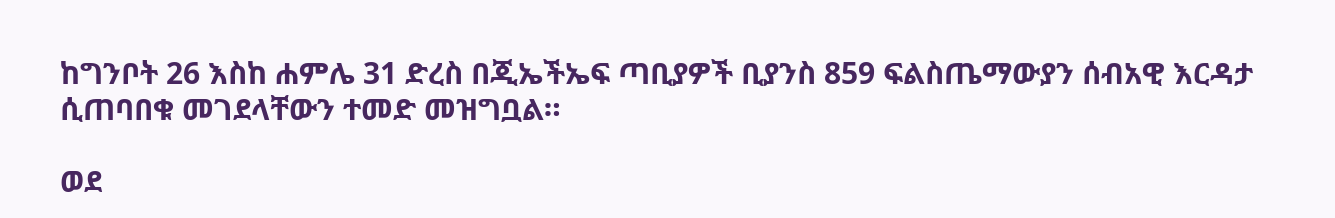ከግንቦት 26 እስከ ሐምሌ 31 ድረስ በጂኤችኤፍ ጣቢያዎች ቢያንስ 859 ፍልስጤማውያን ሰብአዊ እርዳታ ሲጠባበቁ መገደላቸውን ተመድ መዝግቧል።

ወደ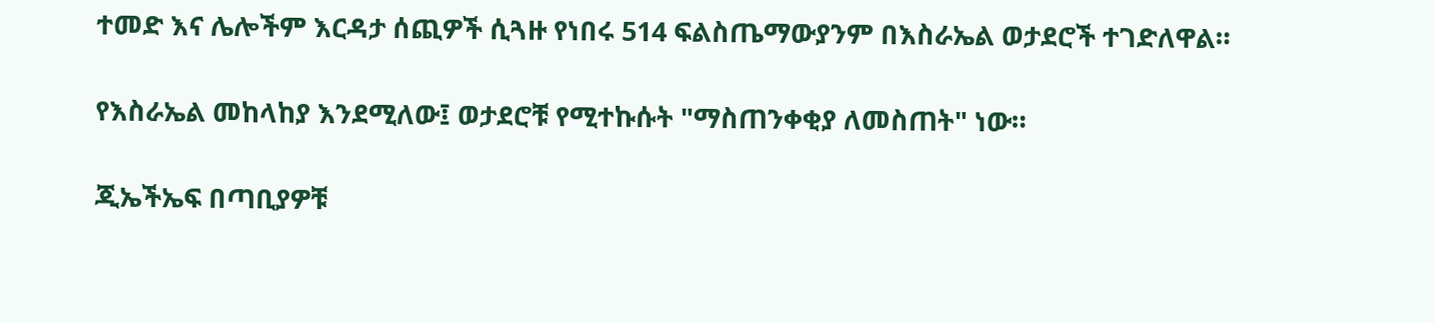ተመድ እና ሌሎችም እርዳታ ሰጪዎች ሲጓዙ የነበሩ 514 ፍልስጤማውያንም በእስራኤል ወታደሮች ተገድለዋል።

የእስራኤል መከላከያ እንደሚለው፤ ወታደሮቹ የሚተኩሱት "ማስጠንቀቂያ ለመስጠት" ነው።

ጂኤችኤፍ በጣቢያዎቹ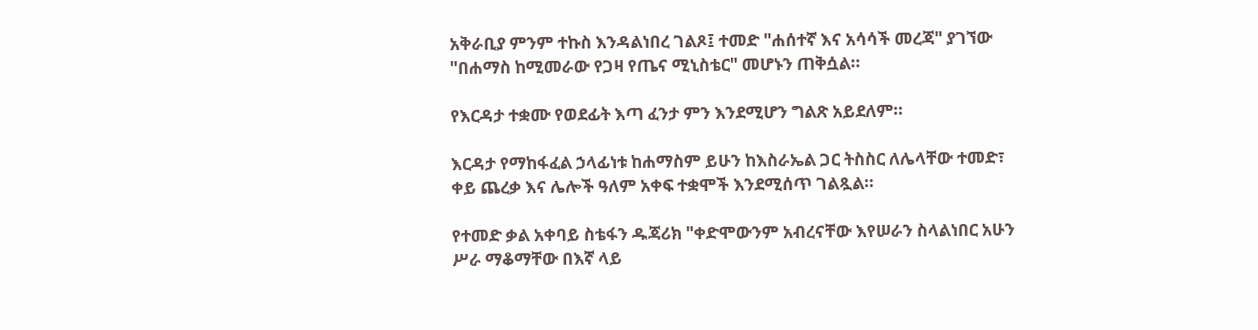አቅራቢያ ምንም ተኩስ እንዳልነበረ ገልጾ፤ ተመድ "ሐሰተኛ እና አሳሳች መረጃ" ያገኘው "በሐማስ ከሚመራው የጋዛ የጤና ሚኒስቴር" መሆኑን ጠቅሷል።

የእርዳታ ተቋሙ የወደፊት እጣ ፈንታ ምን እንደሚሆን ግልጽ አይደለም።

እርዳታ የማከፋፈል ኃላፊነቱ ከሐማስም ይሁን ከእስራኤል ጋር ትስስር ለሌላቸው ተመድ፣ ቀይ ጨረቃ እና ሌሎች ዓለም አቀፍ ተቋሞች እንደሚሰጥ ገልጿል።

የተመድ ቃል አቀባይ ስቴፋን ዱጃሪክ "ቀድሞውንም አብረናቸው እየሠራን ስላልነበር አሁን ሥራ ማቆማቸው በእኛ ላይ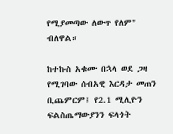የሚያመጣው ለውጥ የለም" ብለዋል።

ከተኩስ አቁሙ በኋላ ወደ ጋዛ የሚገባው ሰብአዊ እርዳታ መጠን ቢጨምርም፤ የ2.1 ሚሊዮን ፍልስጤማውያንን ፍላጎት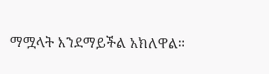ማሟላት እንደማይችል አክለዋል።